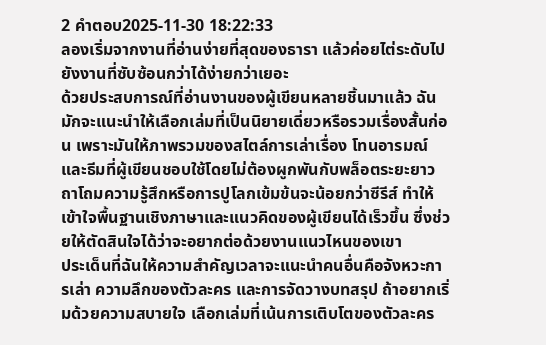2 คำตอบ2025-11-30 18:22:33
ลองเริ่มจากงานที่อ่านง่ายที่สุดของธารา แล้วค่อยไต่ระดับไปยังงานที่ซับซ้อนกว่าได้ง่ายกว่าเยอะ
ด้วยประสบการณ์ที่อ่านงานของผู้เขียนหลายชิ้นมาแล้ว ฉันมักจะแนะนำให้เลือกเล่มที่เป็นนิยายเดี่ยวหรือรวมเรื่องสั้นก่อน เพราะมันให้ภาพรวมของสไตล์การเล่าเรื่อง โทนอารมณ์ และธีมที่ผู้เขียนชอบใช้โดยไม่ต้องผูกพันกับพล็อตระยะยาว ถาโถมความรู้สึกหรือการปูโลกเข้มข้นจะน้อยกว่าซีรีส์ ทำให้เข้าใจพื้นฐานเชิงภาษาและแนวคิดของผู้เขียนได้เร็วขึ้น ซึ่งช่วยให้ตัดสินใจได้ว่าจะอยากต่อด้วยงานแนวไหนของเขา
ประเด็นที่ฉันให้ความสำคัญเวลาจะแนะนำคนอื่นคือจังหวะการเล่า ความลึกของตัวละคร และการจัดวางบทสรุป ถ้าอยากเริ่มด้วยความสบายใจ เลือกเล่มที่เน้นการเติบโตของตัวละคร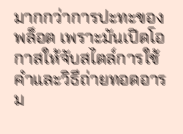มากกว่าการปะทะของพล็อต เพราะมันเปิดโอกาสให้จับสไตล์การใช้คำและวิธีถ่ายทอดอารม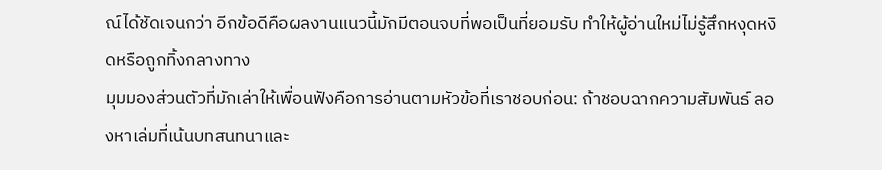ณ์ได้ชัดเจนกว่า อีกข้อดีคือผลงานแนวนี้มักมีตอนจบที่พอเป็นที่ยอมรับ ทำให้ผู้อ่านใหม่ไม่รู้สึกหงุดหงิดหรือถูกทิ้งกลางทาง
มุมมองส่วนตัวที่มักเล่าให้เพื่อนฟังคือการอ่านตามหัวข้อที่เราชอบก่อน: ถ้าชอบฉากความสัมพันธ์ ลองหาเล่มที่เน้นบทสนทนาและ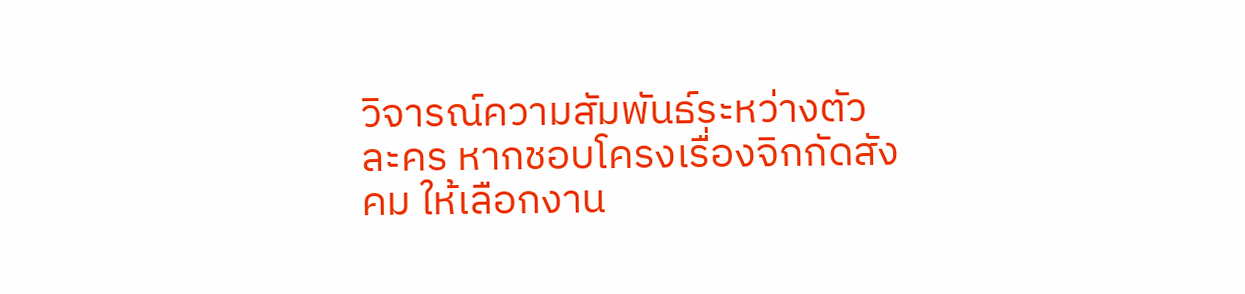วิจารณ์ความสัมพันธ์ระหว่างตัวละคร หากชอบโครงเรื่องจิกกัดสังคม ให้เลือกงาน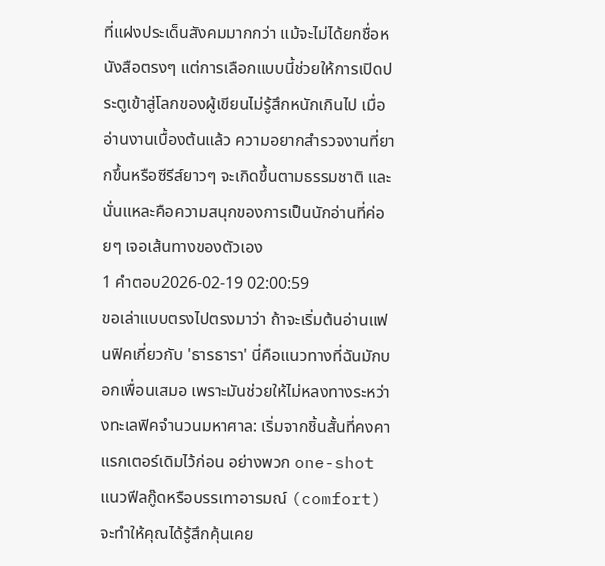ที่แฝงประเด็นสังคมมากกว่า แม้จะไม่ได้ยกชื่อหนังสือตรงๆ แต่การเลือกแบบนี้ช่วยให้การเปิดประตูเข้าสู่โลกของผู้เขียนไม่รู้สึกหนักเกินไป เมื่ออ่านงานเบื้องต้นแล้ว ความอยากสำรวจงานที่ยากขึ้นหรือซีรีส์ยาวๆ จะเกิดขึ้นตามธรรมชาติ และนั่นแหละคือความสนุกของการเป็นนักอ่านที่ค่อยๆ เจอเส้นทางของตัวเอง
1 คำตอบ2026-02-19 02:00:59
ขอเล่าแบบตรงไปตรงมาว่า ถ้าจะเริ่มต้นอ่านแฟนฟิคเกี่ยวกับ 'ธารธารา' นี่คือแนวทางที่ฉันมักบอกเพื่อนเสมอ เพราะมันช่วยให้ไม่หลงทางระหว่างทะเลฟิคจำนวนมหาศาล: เริ่มจากชิ้นสั้นที่คงคาแรกเตอร์เดิมไว้ก่อน อย่างพวก one-shot แนวฟีลกู๊ดหรือบรรเทาอารมณ์ (comfort) จะทำให้คุณได้รู้สึกคุ้นเคย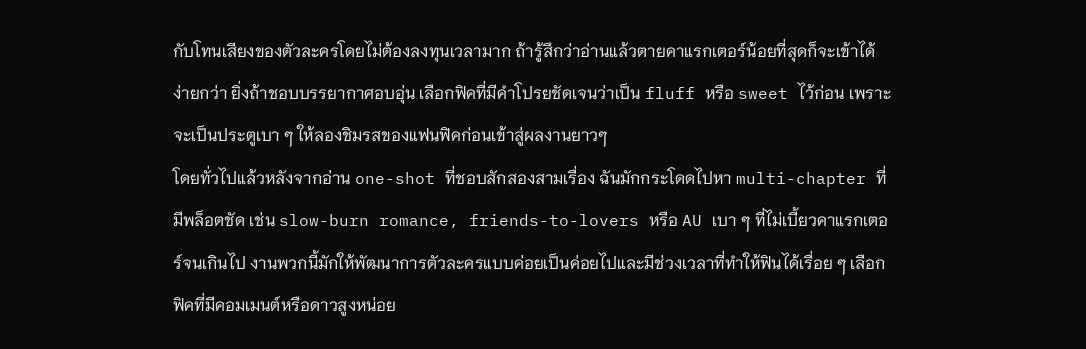กับโทนเสียงของตัวละครโดยไม่ต้องลงทุนเวลามาก ถ้ารู้สึกว่าอ่านแล้วตายคาแรกเตอร์น้อยที่สุดก็จะเข้าได้ง่ายกว่า ยิ่งถ้าชอบบรรยากาศอบอุ่น เลือกฟิคที่มีคำโปรยชัดเจนว่าเป็น fluff หรือ sweet ไว้ก่อน เพราะจะเป็นประตูเบา ๆ ให้ลองชิมรสของแฟนฟิคก่อนเข้าสู่ผลงานยาวๆ
โดยทั่วไปแล้วหลังจากอ่าน one-shot ที่ชอบสักสองสามเรื่อง ฉันมักกระโดดไปหา multi-chapter ที่มีพล็อตชัด เช่น slow-burn romance, friends-to-lovers หรือ AU เบา ๆ ที่ไม่เบี้ยวคาแรกเตอร์จนเกินไป งานพวกนี้มักให้พัฒนาการตัวละครแบบค่อยเป็นค่อยไปและมีช่วงเวลาที่ทำให้ฟินได้เรื่อย ๆ เลือกฟิคที่มีคอมเมนต์หรือดาวสูงหน่อย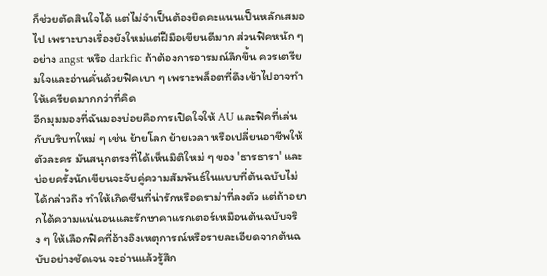ก็ช่วยตัดสินใจได้ แต่ไม่จำเป็นต้องยึดคะแนนเป็นหลักเสมอไป เพราะบางเรื่องยังใหม่แต่ฝีมือเขียนดีมาก ส่วนฟิคหนัก ๆ อย่าง angst หรือ darkfic ถ้าต้องการอารมณ์ลึกขึ้น ควรเตรียมใจและอ่านคั่นด้วยฟิคเบา ๆ เพราะพล็อตที่ดึงเข้าไปอาจทำให้เครียดมากกว่าที่คิด
อีกมุมมองที่ฉันมองบ่อยคือการเปิดใจให้ AU และฟิคที่เล่นกับบริบทใหม่ ๆ เช่น ย้ายโลก ย้ายเวลา หรือเปลี่ยนอาชีพให้ตัวละคร มันสนุกตรงที่ได้เห็นมิติใหม่ ๆ ของ 'ธารธารา' และบ่อยครั้งนักเขียนจะจับคู่ความสัมพันธ์ในแบบที่ต้นฉบับไม่ได้กล่าวถึง ทำให้เกิดซีนที่น่ารักหรือดราม่าที่ลงตัว แต่ถ้าอยากได้ความแน่นอนและรักษาคาแรกเตอร์เหมือนต้นฉบับจริง ๆ ให้เลือกฟิคที่อ้างอิงเหตุการณ์หรือรายละเอียดจากต้นฉบับอย่างชัดเจน จะอ่านแล้วรู้สึก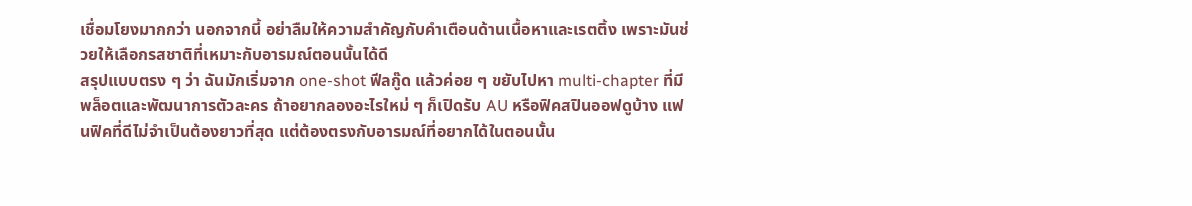เชื่อมโยงมากกว่า นอกจากนี้ อย่าลืมให้ความสำคัญกับคำเตือนด้านเนื้อหาและเรตติ้ง เพราะมันช่วยให้เลือกรสชาติที่เหมาะกับอารมณ์ตอนนั้นได้ดี
สรุปแบบตรง ๆ ว่า ฉันมักเริ่มจาก one-shot ฟีลกู๊ด แล้วค่อย ๆ ขยับไปหา multi-chapter ที่มีพล็อตและพัฒนาการตัวละคร ถ้าอยากลองอะไรใหม่ ๆ ก็เปิดรับ AU หรือฟิคสปินออฟดูบ้าง แฟนฟิคที่ดีไม่จำเป็นต้องยาวที่สุด แต่ต้องตรงกับอารมณ์ที่อยากได้ในตอนนั้น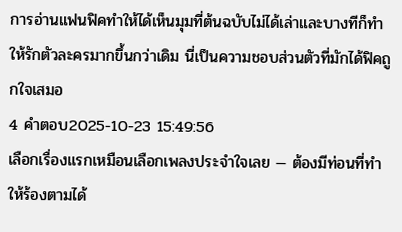การอ่านแฟนฟิคทำให้ได้เห็นมุมที่ต้นฉบับไม่ได้เล่าและบางทีก็ทำให้รักตัวละครมากขึ้นกว่าเดิม นี่เป็นความชอบส่วนตัวที่มักได้ฟิคถูกใจเสมอ
4 คำตอบ2025-10-23 15:49:56
เลือกเรื่องแรกเหมือนเลือกเพลงประจำใจเลย — ต้องมีท่อนที่ทำให้ร้องตามได้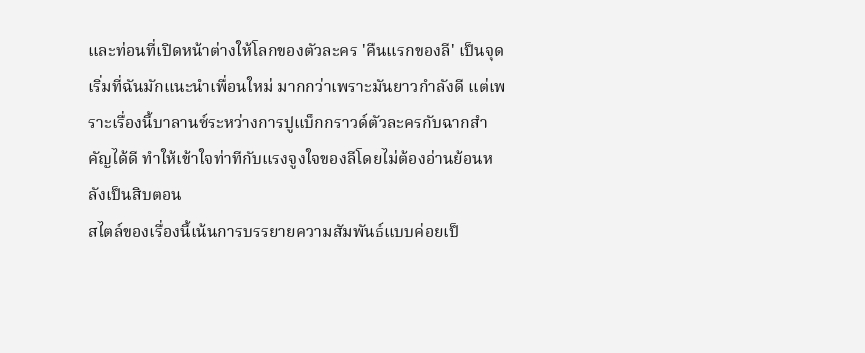และท่อนที่เปิดหน้าต่างให้โลกของตัวละคร 'คืนแรกของลี' เป็นจุดเริ่มที่ฉันมักแนะนำเพื่อนใหม่ มากกว่าเพราะมันยาวกำลังดี แต่เพราะเรื่องนี้บาลานซ์ระหว่างการปูแบ็กกราวด์ตัวละครกับฉากสำคัญได้ดี ทำให้เข้าใจท่าทีกับแรงจูงใจของลีโดยไม่ต้องอ่านย้อนหลังเป็นสิบตอน
สไตล์ของเรื่องนี้เน้นการบรรยายความสัมพันธ์แบบค่อยเป็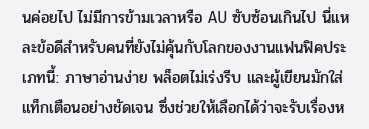นค่อยไป ไม่มีการข้ามเวลาหรือ AU ซับซ้อนเกินไป นี่แหละข้อดีสำหรับคนที่ยังไม่คุ้นกับโลกของงานแฟนฟิคประเภทนี้: ภาษาอ่านง่าย พล็อตไม่เร่งรีบ และผู้เขียนมักใส่แท็กเตือนอย่างชัดเจน ซึ่งช่วยให้เลือกได้ว่าจะรับเรื่องห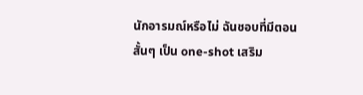นักอารมณ์หรือไม่ ฉันชอบที่มีตอนสั้นๆ เป็น one-shot เสริม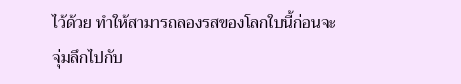ไว้ด้วย ทำให้สามารถลองรสของโลกใบนี้ก่อนจะจุ่มลึกไปกับ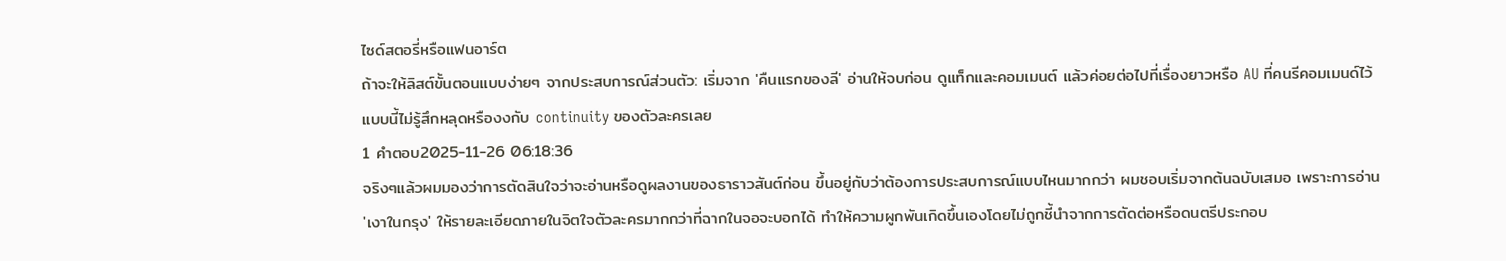ไซด์สตอรี่หรือแฟนอาร์ต
ถ้าจะให้ลิสต์ขั้นตอนแบบง่ายๆ จากประสบการณ์ส่วนตัว: เริ่มจาก 'คืนแรกของลี' อ่านให้จบก่อน ดูแท็กและคอมเมนต์ แล้วค่อยต่อไปที่เรื่องยาวหรือ AU ที่คนรีคอมเมนด์ไว้ แบบนี้ไม่รู้สึกหลุดหรืองงกับ continuity ของตัวละครเลย
1 คำตอบ2025-11-26 06:18:36
จริงๆแล้วผมมองว่าการตัดสินใจว่าจะอ่านหรือดูผลงานของธาราวสันต์ก่อน ขึ้นอยู่กับว่าต้องการประสบการณ์แบบไหนมากกว่า ผมชอบเริ่มจากต้นฉบับเสมอ เพราะการอ่าน 'เงาในกรุง' ให้รายละเอียดภายในจิตใจตัวละครมากกว่าที่ฉากในจอจะบอกได้ ทำให้ความผูกพันเกิดขึ้นเองโดยไม่ถูกชี้นำจากการตัดต่อหรือดนตรีประกอบ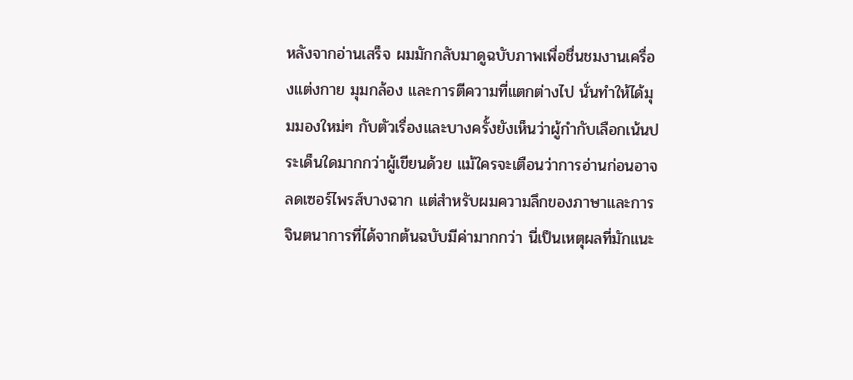หลังจากอ่านเสร็จ ผมมักกลับมาดูฉบับภาพเพื่อชื่นชมงานเครื่องแต่งกาย มุมกล้อง และการตีความที่แตกต่างไป นั่นทำให้ได้มุมมองใหม่ๆ กับตัวเรื่องและบางครั้งยังเห็นว่าผู้กำกับเลือกเน้นประเด็นใดมากกว่าผู้เขียนด้วย แม้ใครจะเตือนว่าการอ่านก่อนอาจลดเซอร์ไพรส์บางฉาก แต่สำหรับผมความลึกของภาษาและการจินตนาการที่ได้จากต้นฉบับมีค่ามากกว่า นี่เป็นเหตุผลที่มักแนะ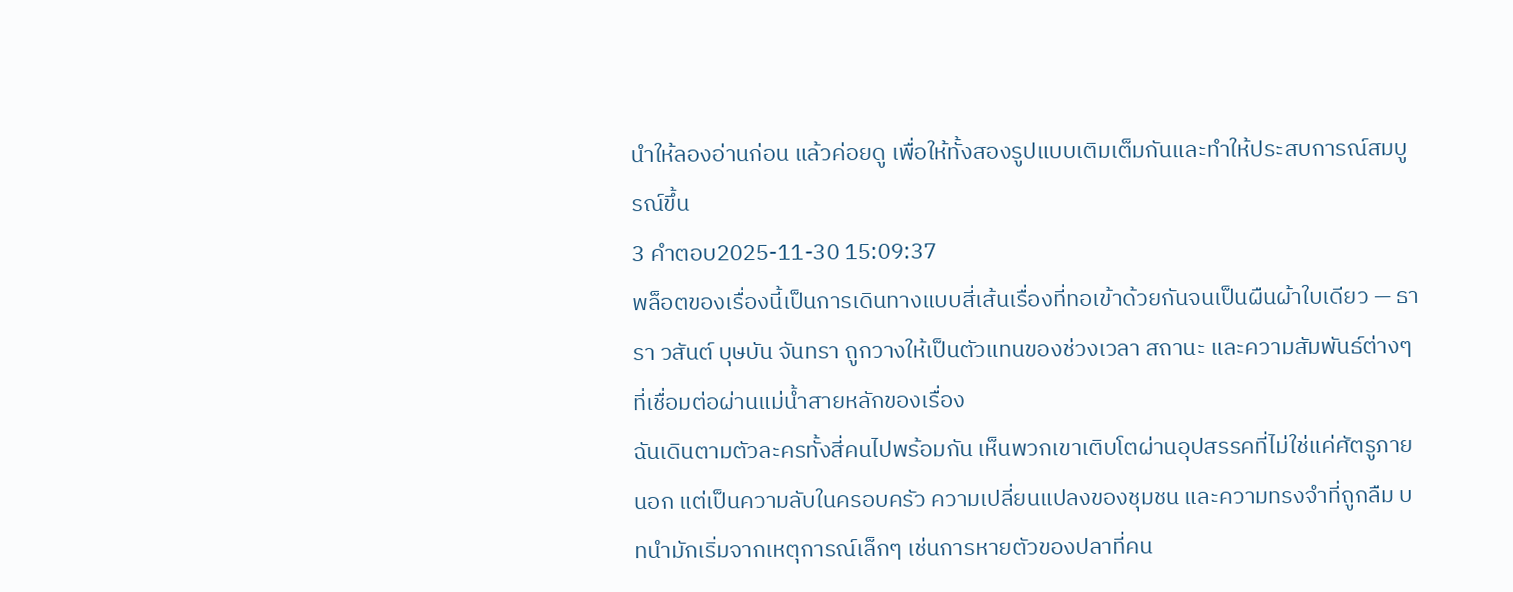นำให้ลองอ่านก่อน แล้วค่อยดู เพื่อให้ทั้งสองรูปแบบเติมเต็มกันและทำให้ประสบการณ์สมบูรณ์ขึ้น
3 คำตอบ2025-11-30 15:09:37
พล็อตของเรื่องนี้เป็นการเดินทางแบบสี่เส้นเรื่องที่ทอเข้าด้วยกันจนเป็นผืนผ้าใบเดียว — ธารา วสันต์ บุษบัน จันทรา ถูกวางให้เป็นตัวแทนของช่วงเวลา สถานะ และความสัมพันธ์ต่างๆ ที่เชื่อมต่อผ่านแม่น้ำสายหลักของเรื่อง
ฉันเดินตามตัวละครทั้งสี่คนไปพร้อมกัน เห็นพวกเขาเติบโตผ่านอุปสรรคที่ไม่ใช่แค่ศัตรูภายนอก แต่เป็นความลับในครอบครัว ความเปลี่ยนแปลงของชุมชน และความทรงจำที่ถูกลืม บทนำมักเริ่มจากเหตุการณ์เล็กๆ เช่นการหายตัวของปลาที่คน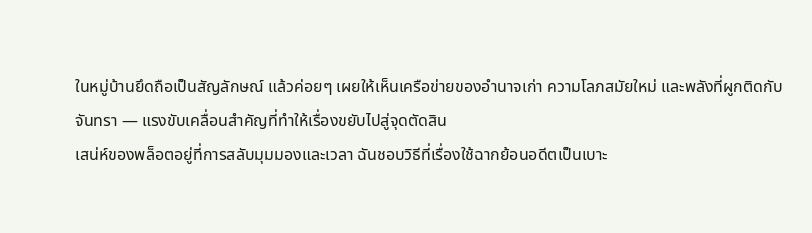ในหมู่บ้านยึดถือเป็นสัญลักษณ์ แล้วค่อยๆ เผยให้เห็นเครือข่ายของอำนาจเก่า ความโลภสมัยใหม่ และพลังที่ผูกติดกับจันทรา — แรงขับเคลื่อนสำคัญที่ทำให้เรื่องขยับไปสู่จุดตัดสิน
เสน่ห์ของพล็อตอยู่ที่การสลับมุมมองและเวลา ฉันชอบวิธีที่เรื่องใช้ฉากย้อนอดีตเป็นเบาะ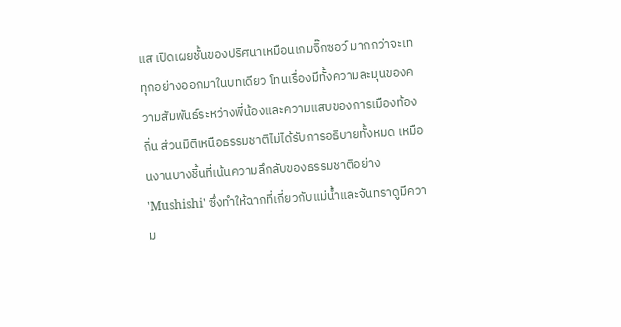แส เปิดเผยชั้นของปริศนาเหมือนเกมจิ๊กซอว์ มากกว่าจะเททุกอย่างออกมาในบทเดียว โทนเรื่องมีทั้งความละมุนของความสัมพันธ์ระหว่างพี่น้องและความแสบของการเมืองท้องถิ่น ส่วนมิติเหนือธรรมชาติไม่ได้รับการอธิบายทั้งหมด เหมือนงานบางชิ้นที่เน้นความลึกลับของธรรมชาติอย่าง 'Mushishi' ซึ่งทำให้ฉากที่เกี่ยวกับแม่น้ำและจันทราดูมีความ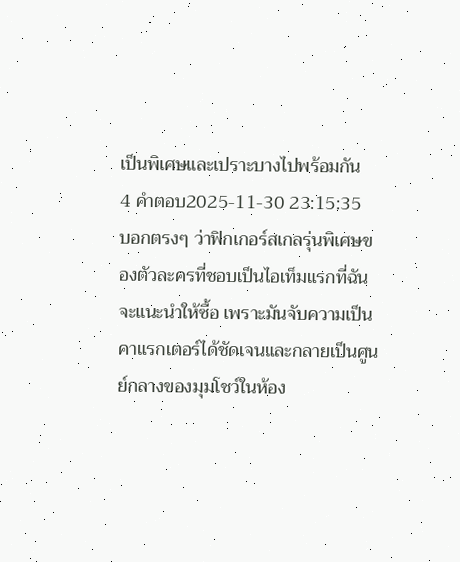เป็นพิเศษและเปราะบางไปพร้อมกัน
4 คำตอบ2025-11-30 23:15:35
บอกตรงๆ ว่าฟิกเกอร์สเกลรุ่นพิเศษของตัวละครที่ชอบเป็นไอเท็มแรกที่ฉันจะแนะนำให้ซื้อ เพราะมันจับความเป็นคาแรกเตอร์ได้ชัดเจนและกลายเป็นศูนย์กลางของมุมโชว์ในห้อง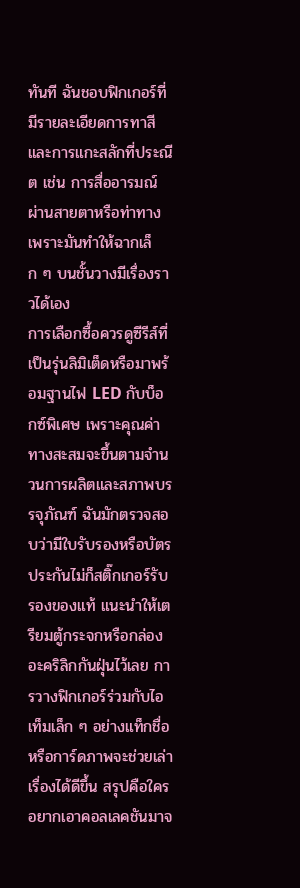ทันที ฉันชอบฟิกเกอร์ที่มีรายละเอียดการทาสีและการแกะสลักที่ประณีต เช่น การสื่ออารมณ์ผ่านสายตาหรือท่าทาง เพราะมันทำให้ฉากเล็ก ๆ บนชั้นวางมีเรื่องราวได้เอง
การเลือกซื้อควรดูซีรีส์ที่เป็นรุ่นลิมิเต็ดหรือมาพร้อมฐานไฟ LED กับบ็อกซ์พิเศษ เพราะคุณค่าทางสะสมจะขึ้นตามจำนวนการผลิตและสภาพบรรจุภัณฑ์ ฉันมักตรวจสอบว่ามีใบรับรองหรือบัตรประกันไม่ก็สติ๊กเกอร์รับรองของแท้ แนะนำให้เตรียมตู้กระจกหรือกล่องอะคริลิกกันฝุ่นไว้เลย การวางฟิกเกอร์ร่วมกับไอเท็มเล็ก ๆ อย่างแท็กชื่อหรือการ์ดภาพจะช่วยเล่าเรื่องได้ดีขึ้น สรุปคือใครอยากเอาคอลเลคชันมาจ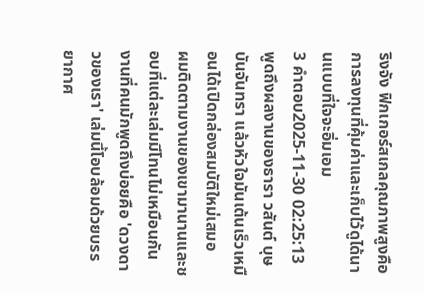ริงจัง ฟิกเกอร์สเกลคุณภาพสูงคือการลงทุนที่คุ้มค่าและเก็บไว้ดูได้นานแบบที่ใจจะอิ่มเอม
3 คำตอบ2025-11-30 02:25:13
พูดถึงผลงานของธารา วสันต์ บุษบันจันทรา แล้วหัวใจมันเต้นเร็วเหมือนได้เปิดกล่องสมบัติใหม่เสมอ
ผมติดตามงานของเขามานานและชอบที่แต่ละเล่มมีโทนไม่เหมือนกัน งานที่คนมักพูดถึงบ่อยคือ 'ดวงดาวของเรา' เล่มนี้โอบล้อมด้วยบรรยากาศ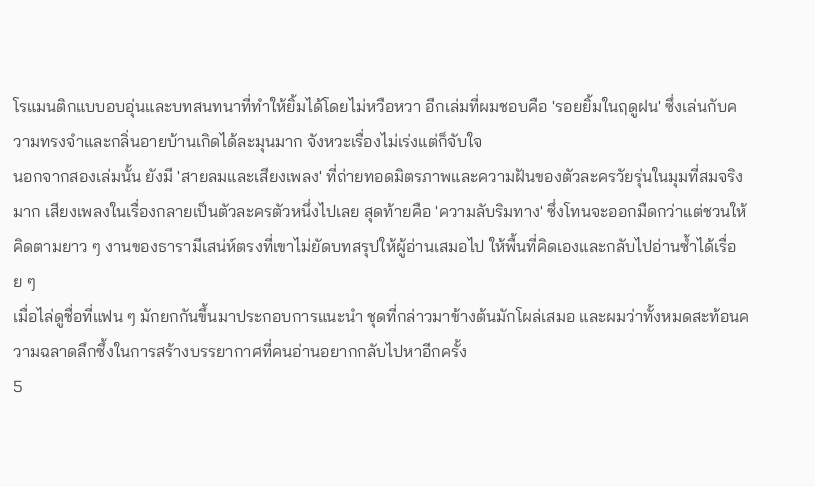โรแมนติกแบบอบอุ่นและบทสนทนาที่ทำให้ยิ้มได้โดยไม่หวือหวา อีกเล่มที่ผมชอบคือ 'รอยยิ้มในฤดูฝน' ซึ่งเล่นกับความทรงจำและกลิ่นอายบ้านเกิดได้ละมุนมาก จังหวะเรื่องไม่เร่งแต่ก็จับใจ
นอกจากสองเล่มนั้น ยังมี 'สายลมและเสียงเพลง' ที่ถ่ายทอดมิตรภาพและความฝันของตัวละครวัยรุ่นในมุมที่สมจริงมาก เสียงเพลงในเรื่องกลายเป็นตัวละครตัวหนึ่งไปเลย สุดท้ายคือ 'ความลับริมทาง' ซึ่งโทนจะออกมืดกว่าแต่ชวนให้คิดตามยาว ๆ งานของธารามีเสน่ห์ตรงที่เขาไม่ยัดบทสรุปให้ผู้อ่านเสมอไป ให้พื้นที่คิดเองและกลับไปอ่านซ้ำได้เรื่อย ๆ
เมื่อไล่ดูชื่อที่แฟน ๆ มักยกกันขึ้นมาประกอบการแนะนำ ชุดที่กล่าวมาข้างต้นมักโผล่เสมอ และผมว่าทั้งหมดสะท้อนความฉลาดลึกซึ้งในการสร้างบรรยากาศที่คนอ่านอยากกลับไปหาอีกครั้ง
5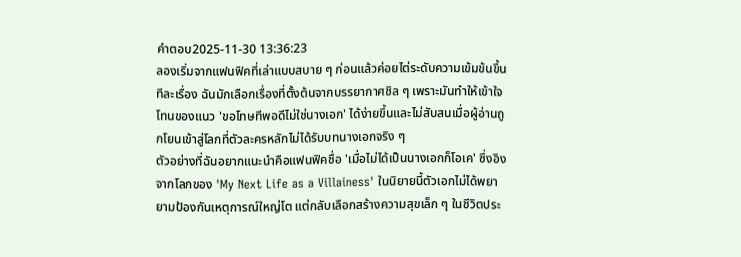คำตอบ2025-11-30 13:36:23
ลองเริ่มจากแฟนฟิคที่เล่าแบบสบาย ๆ ก่อนแล้วค่อยไต่ระดับความเข้มข้นขึ้นทีละเรื่อง ฉันมักเลือกเรื่องที่ตั้งต้นจากบรรยากาศชิล ๆ เพราะมันทำให้เข้าใจโทนของแนว 'ขอโทษทีพอดีไม่ใช่นางเอก' ได้ง่ายขึ้นและไม่สับสนเมื่อผู้อ่านถูกโยนเข้าสู่โลกที่ตัวละครหลักไม่ได้รับบทนางเอกจริง ๆ
ตัวอย่างที่ฉันอยากแนะนำคือแฟนฟิคชื่อ 'เมื่อไม่ได้เป็นนางเอกก็โอเค' ซึ่งอิงจากโลกของ 'My Next Life as a Villainess' ในนิยายนี้ตัวเอกไม่ได้พยายามป้องกันเหตุการณ์ใหญ่โต แต่กลับเลือกสร้างความสุขเล็ก ๆ ในชีวิตประ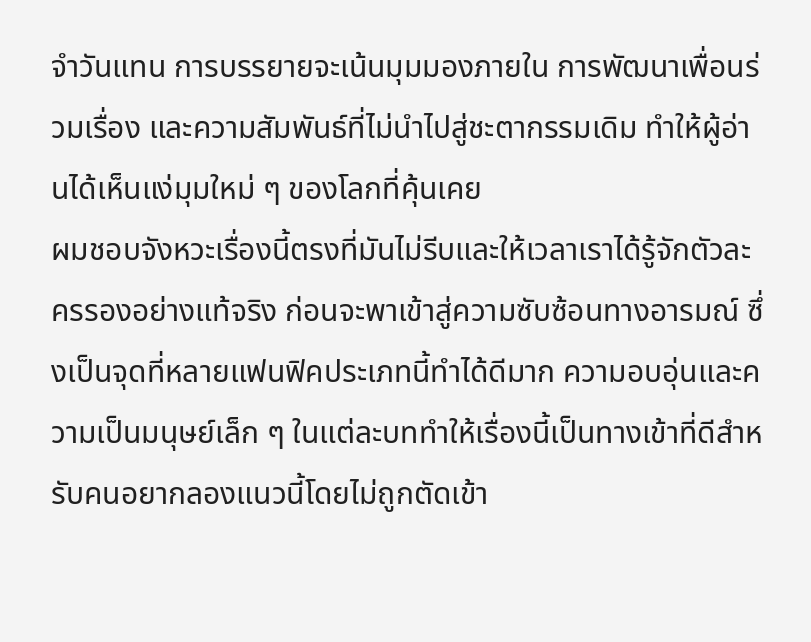จำวันแทน การบรรยายจะเน้นมุมมองภายใน การพัฒนาเพื่อนร่วมเรื่อง และความสัมพันธ์ที่ไม่นำไปสู่ชะตากรรมเดิม ทำให้ผู้อ่านได้เห็นแง่มุมใหม่ ๆ ของโลกที่คุ้นเคย
ผมชอบจังหวะเรื่องนี้ตรงที่มันไม่รีบและให้เวลาเราได้รู้จักตัวละครรองอย่างแท้จริง ก่อนจะพาเข้าสู่ความซับซ้อนทางอารมณ์ ซึ่งเป็นจุดที่หลายแฟนฟิคประเภทนี้ทำได้ดีมาก ความอบอุ่นและความเป็นมนุษย์เล็ก ๆ ในแต่ละบททำให้เรื่องนี้เป็นทางเข้าที่ดีสำหรับคนอยากลองแนวนี้โดยไม่ถูกตัดเข้า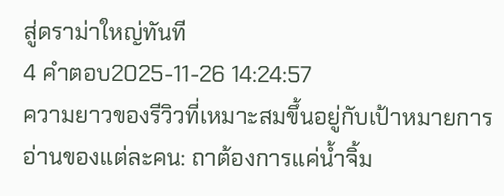สู่ดราม่าใหญ่ทันที
4 คำตอบ2025-11-26 14:24:57
ความยาวของรีวิวที่เหมาะสมขึ้นอยู่กับเป้าหมายการอ่านของแต่ละคน: ถาต้องการแค่น้ำจิ้ม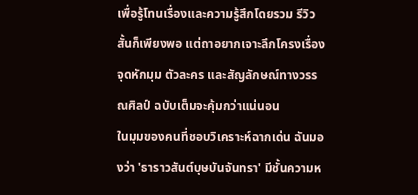เพื่อรู้โทนเรื่องและความรู้สึกโดยรวม รีวิวสั้นก็เพียงพอ แต่ถาอยากเจาะลึกโครงเรื่อง จุดหักมุม ตัวละคร และสัญลักษณ์ทางวรรณศิลป์ ฉบับเต็มจะคุ้มกว่าแน่นอน
ในมุมของคนที่ชอบวิเคราะห์ฉากเด่น ฉันมองว่า 'ธาราวสันต์บุษบันจันทรา' มีชั้นความห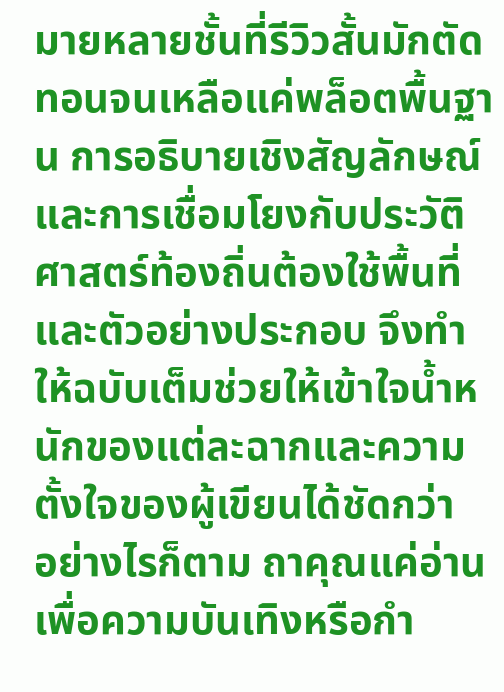มายหลายชั้นที่รีวิวสั้นมักตัดทอนจนเหลือแค่พล็อตพื้นฐาน การอธิบายเชิงสัญลักษณ์และการเชื่อมโยงกับประวัติศาสตร์ท้องถิ่นต้องใช้พื้นที่และตัวอย่างประกอบ จึงทำให้ฉบับเต็มช่วยให้เข้าใจน้ำหนักของแต่ละฉากและความตั้งใจของผู้เขียนได้ชัดกว่า
อย่างไรก็ตาม ถาคุณแค่อ่านเพื่อความบันเทิงหรือกำ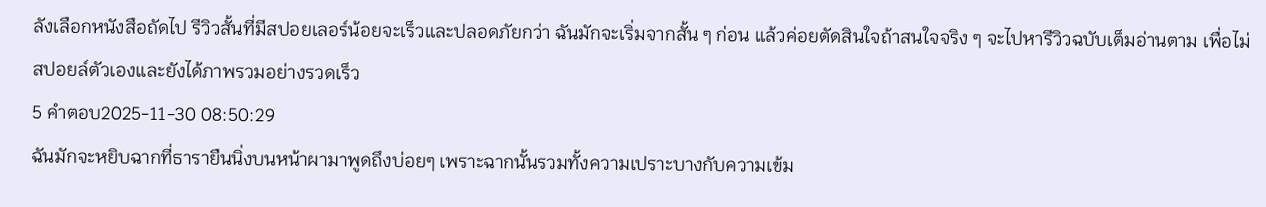ลังเลือกหนังสือถัดไป รีวิวสั้นที่มีสปอยเลอร์น้อยจะเร็วและปลอดภัยกว่า ฉันมักจะเริ่มจากสั้น ๆ ก่อน แล้วค่อยตัดสินใจถ้าสนใจจริง ๆ จะไปหารีวิวฉบับเต็มอ่านตาม เพื่อไม่สปอยล์ตัวเองและยังได้ภาพรวมอย่างรวดเร็ว
5 คำตอบ2025-11-30 08:50:29
ฉันมักจะหยิบฉากที่ธารายืนนิ่งบนหน้าผามาพูดถึงบ่อยๆ เพราะฉากนั้นรวมทั้งความเปราะบางกับความเข้ม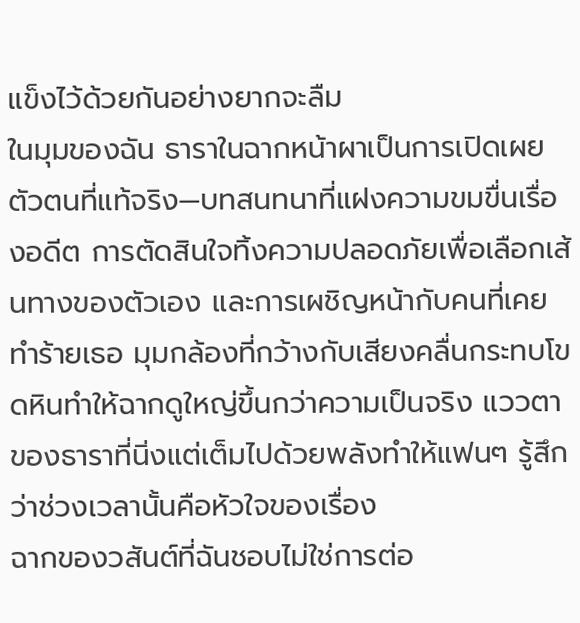แข็งไว้ด้วยกันอย่างยากจะลืม
ในมุมของฉัน ธาราในฉากหน้าผาเป็นการเปิดเผยตัวตนที่แท้จริง—บทสนทนาที่แฝงความขมขื่นเรื่องอดีต การตัดสินใจทิ้งความปลอดภัยเพื่อเลือกเส้นทางของตัวเอง และการเผชิญหน้ากับคนที่เคยทำร้ายเธอ มุมกล้องที่กว้างกับเสียงคลื่นกระทบโขดหินทำให้ฉากดูใหญ่ขึ้นกว่าความเป็นจริง แววตาของธาราที่นิ่งแต่เต็มไปด้วยพลังทำให้แฟนๆ รู้สึกว่าช่วงเวลานั้นคือหัวใจของเรื่อง
ฉากของวสันต์ที่ฉันชอบไม่ใช่การต่อ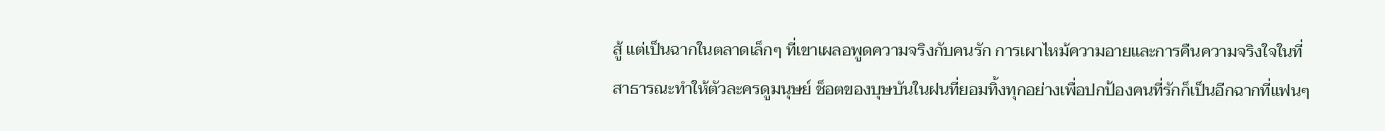สู้ แต่เป็นฉากในตลาดเล็กๆ ที่เขาเผลอพูดความจริงกับคนรัก การเผาไหม้ความอายและการคืนความจริงใจในที่สาธารณะทำให้ตัวละครดูมนุษย์ ช็อตของบุษบันในฝนที่ยอมทิ้งทุกอย่างเพื่อปกป้องคนที่รักก็เป็นอีกฉากที่แฟนๆ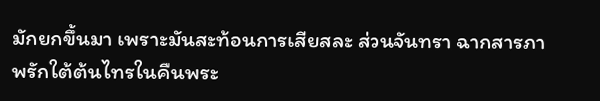มักยกขึ้นมา เพราะมันสะท้อนการเสียสละ ส่วนจันทรา ฉากสารภาพรักใต้ต้นไทรในคืนพระ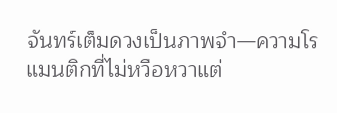จันทร์เต็มดวงเป็นภาพจำ—ความโรแมนติกที่ไม่หวือหวาแต่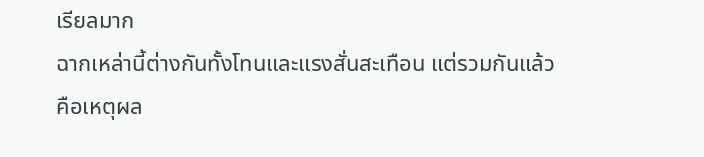เรียลมาก
ฉากเหล่านี้ต่างกันทั้งโทนและแรงสั่นสะเทือน แต่รวมกันแล้วคือเหตุผล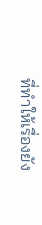ที่ทำให้เรื่องยัง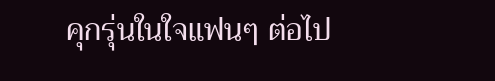คุกรุ่นในใจแฟนๆ ต่อไป